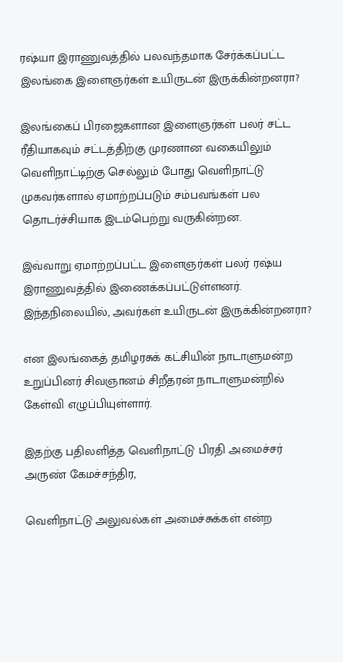ரஷ்யா இராணுவத்தில் பலவந்தமாக சேர்க்கப்பட்ட இலங்கை இளைஞர்கள் உயிருடன் இருக்கின்றனரா?

இலங்கைப் பிரஜைகளான இளைஞர்கள் பலர் சட்ட ரீதியாகவும் சட்டத்திற்கு முரணான வகையிலும் வெளிநாட்டிற்கு செல்லும் போது வெளிநாட்டு முகவர்களால் ஏமாற்றப்படும் சம்பவங்கள் பல தொடர்ச்சியாக இடம்பெற்று வருகின்றன.

இவ்வாறு ஏமாற்றப்பட்ட இளைஞர்கள் பலர் ரஷ்ய இராணுவத்தில் இணைக்கப்பட்டுள்ளனர். இந்தநிலையில், அவர்கள் உயிருடன் இருக்கின்றனரா?

என இலங்கைத் தமிழரசுக் கட்சியின் நாடாளுமன்ற உறுப்பினர் சிவஞானம் சிறீதரன் நாடாளுமன்றில்  கேள்வி எழுப்பியுள்ளார்.

இதற்கு பதிலளித்த வெளிநாட்டு பிரதி அமைச்சர் அருண் கேமச்சந்திர,

வெளிநாட்டு அலுவல்கள் அமைச்சுக்கள் என்ற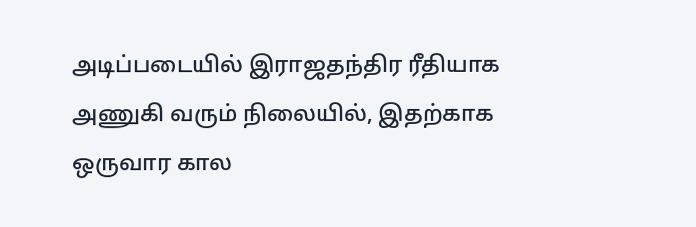அடிப்படையில் இராஜதந்திர ரீதியாக அணுகி வரும் நிலையில், இதற்காக ஒருவார கால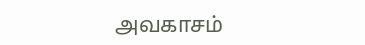அவகாசம்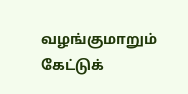வழங்குமாறும் கேட்டுக்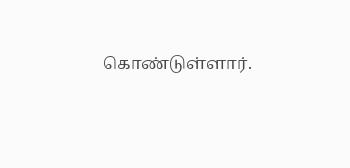கொண்டுள்ளார்.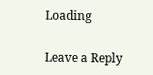Loading

Leave a Reply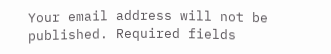Your email address will not be published. Required fields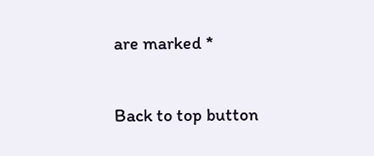are marked *

Back to top button